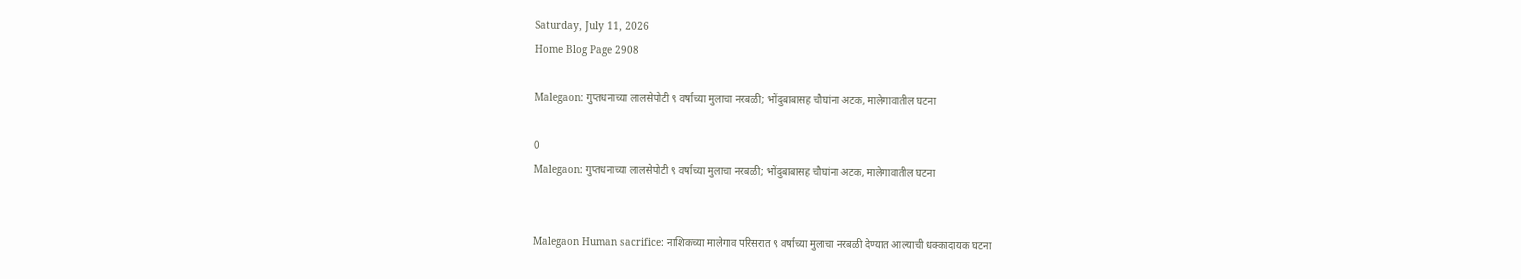Saturday, July 11, 2026
Home Blog Page 2908

Malegaon: गुप्तधनाच्या लालसेपोटी ९ वर्षाच्या मुलाचा नरबळी; भोंदुबाबासह चौघांना अटक, मालेगावातील घटना

0
Malegaon: गुप्तधनाच्या लालसेपोटी ९ वर्षाच्या मुलाचा नरबळी; भोंदुबाबासह चौघांना अटक, मालेगावातील घटना


Malegaon Human sacrifice: नाशिकच्या मालेगाव परिसरात ९ वर्षाच्या मुलाचा नरबळी देण्यात आल्याची धक्कादायक घटना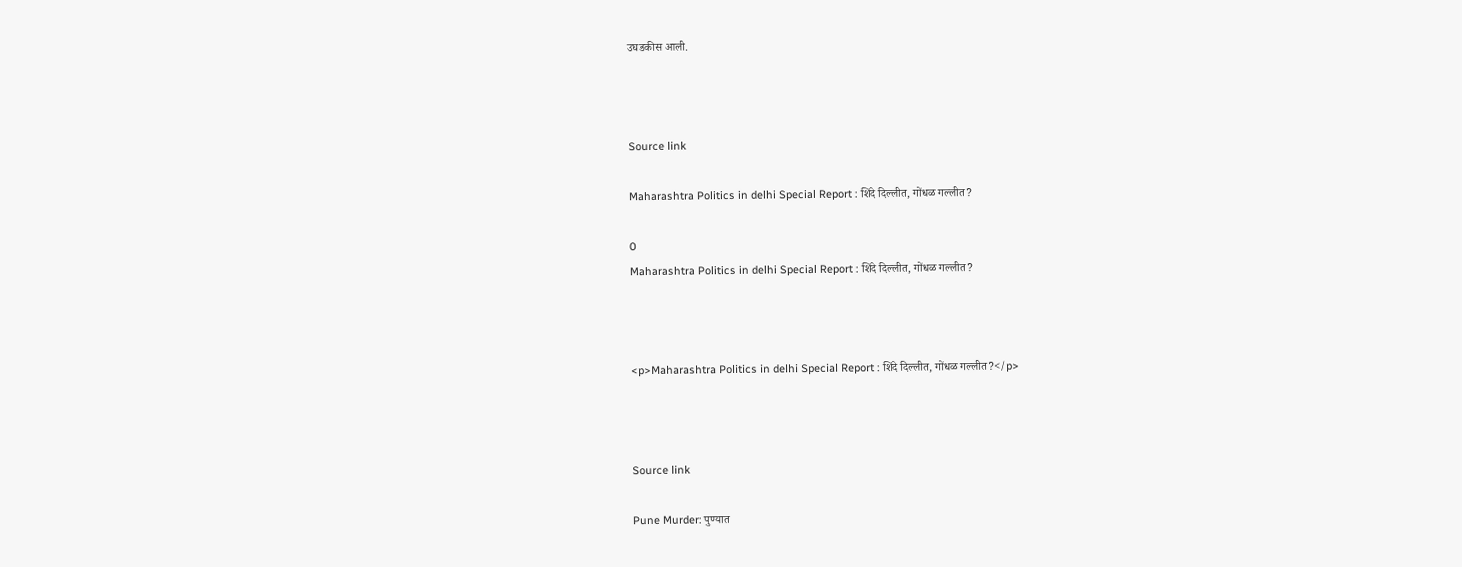उघडकीस आली.



Source link

Maharashtra Politics in delhi Special Report : शिंदे दिल्लीत, गोंधळ गल्लीत?

0
Maharashtra Politics in delhi Special Report : शिंदे दिल्लीत, गोंधळ गल्लीत?



<p>Maharashtra Politics in delhi Special Report : शिंदे दिल्लीत, गोंधळ गल्लीत?</p>



Source link

Pune Murder: पुण्यात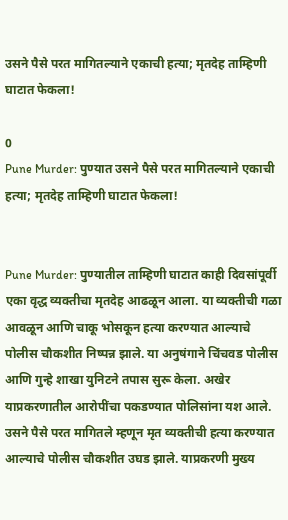उसने पैसे परत मागितल्याने एकाची हत्या; मृतदेह ताम्हिणी घाटात फेकला!

0
Pune Murder: पुण्यात उसने पैसे परत मागितल्याने एकाची हत्या; मृतदेह ताम्हिणी घाटात फेकला!


Pune Murder: पुण्यातील ताम्हिणी घाटात काही दिवसांपूर्वी एका वृद्ध व्यक्तीचा मृतदेह आढळून आला. या व्यक्तीची गळा आवळून आणि चाकू भोसकून हत्या करण्यात आल्याचे पोलीस चौकशीत निष्पन्न झाले. या अनुषंगाने चिंचवड पोलीस आणि गुन्हे शाखा युनिटने तपास सुरू केला. अखेर याप्रकरणातील आरोपींचा पकडण्यात पोलिसांना यश आले. उसने पैसे परत मागितले म्हणून मृत व्यक्तीची हत्या करण्यात आल्याचे पोलीस चौकशीत उघड झाले. याप्रकरणी मुख्य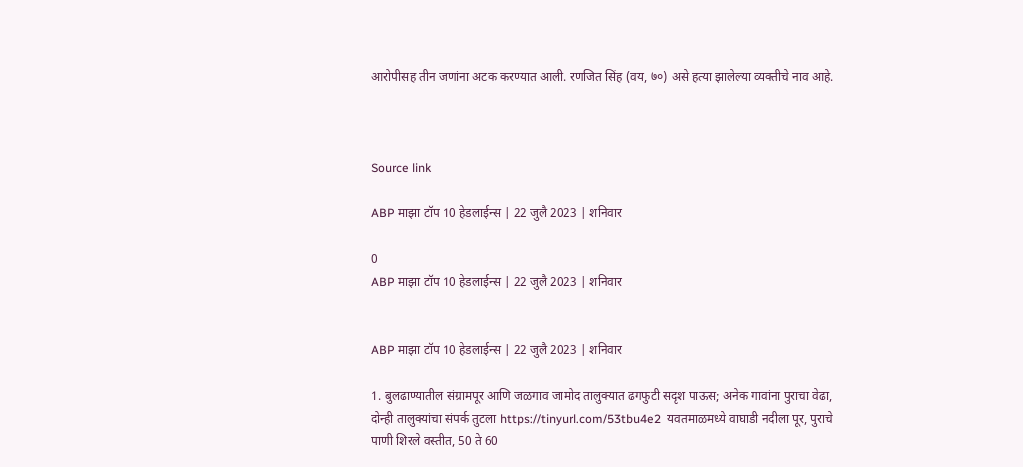आरोपीसह तीन जणांना अटक करण्यात आली. रणजित सिंह (वय, ७०) असे हत्या झालेल्या व्यक्तीचे नाव आहे.



Source link

ABP माझा टॉप 10 हेडलाईन्स | 22 जुलै 2023 | शनिवार

0
ABP माझा टॉप 10 हेडलाईन्स | 22 जुलै 2023 | शनिवार


ABP माझा टॉप 10 हेडलाईन्स | 22 जुलै 2023 | शनिवार

1. बुलढाण्यातील संग्रामपूर आणि जळगाव जामोद तालुक्यात ढगफुटी सदृश पाऊस; अनेक गावांना पुराचा वेढा, दोन्ही तालुक्यांचा संपर्क तुटला https://tinyurl.com/53tbu4e2  यवतमाळमध्ये वाघाडी नदीला पूर, पुराचे पाणी शिरले वस्तीत, 50 ते 60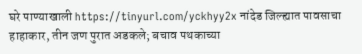घरे पाण्याखाली https://tinyurl.com/yckhyy2x नांदेड जिल्ह्यात पावसाचा हाहाकार, तीन जण पुरात अडकले; बचाव पथकाच्या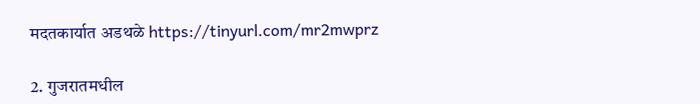मदतकार्यात अडथळे https://tinyurl.com/mr2mwprz

2. गुजरातमधील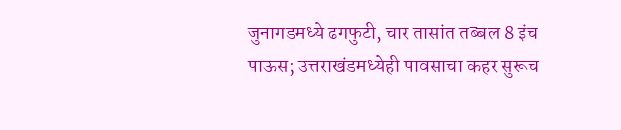जुनागडमध्ये ढगफुटी, चार तासांत तब्बल 8 इंच पाऊस; उत्तराखंडमध्येही पावसाचा कहर सुरूच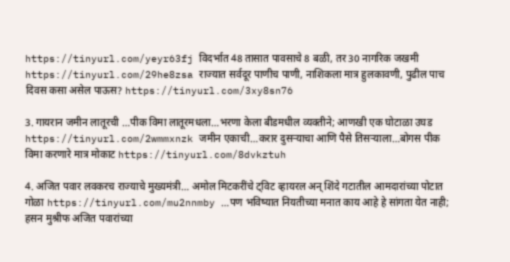https://tinyurl.com/yeyr63fj विदर्भात 48 तासात पावसाचे 8 बळी, तर 30 नागरिक जखमी https://tinyurl.com/29he8zsa राज्यात सर्वदूर पाणीच पाणी, नाशिकला मात्र हुलकावणी, पुढील पाच दिवस कसा असेल पाऊस? https://tinyurl.com/3xy8sn76

3. गायरान जमीन लातूरची …पीक विमा लातूरमधला…भरणा केला बीडमधील व्यक्तीने; आणखी एक घोटाळा उघड https://tinyurl.com/2wmmxnzk जमीन एकाची…करार दुसऱ्याचा आणि पैसे तिसऱ्याला…बोगस पीक विमा करणारे मात्र मोकाट https://tinyurl.com/8dvkztuh

4. अजित पवार लवकरच राज्याचे मुख्यमंत्री… अमोल मिटकरींचे ट्विट व्हायरल अन् शिंदे गटातील आमदारांच्या पोटात गोळा https://tinyurl.com/mu2nnmby …पण भविष्यात नियतीच्या मनात काय आहे हे सांगता येत नाही; हसन मुश्रीफ अजित पवारांच्या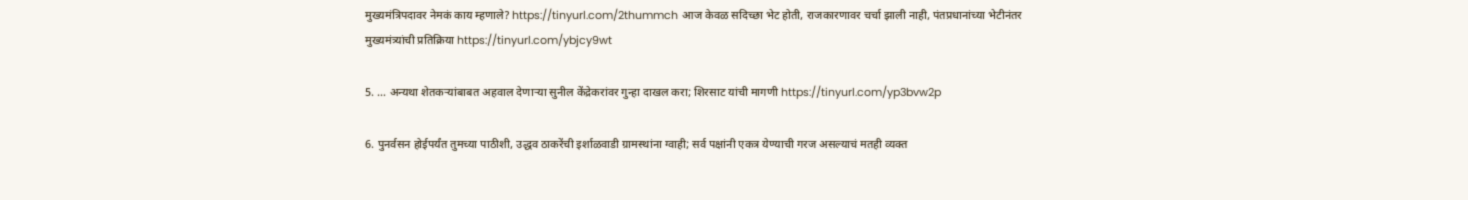मुख्यमंत्रिपदावर नेमकं काय म्हणाले? https://tinyurl.com/2thummch आज केवळ सदिच्छा भेट होती, राजकारणावर चर्चा झाली नाही, पंतप्रधानांच्या भेटीनंतर मुख्यमंत्र्यांची प्रतिक्रिया https://tinyurl.com/ybjcy9wt

5. … अन्यथा शेतकऱ्यांबाबत अहवाल देणाऱ्या सुनील केंद्रेकरांवर गुन्हा दाखल करा; शिरसाट यांची मागणी https://tinyurl.com/yp3bvw2p

6. पुनर्वसन होईपर्यंत तुमच्या पाठीशी, उद्धव ठाकरेंची इर्शाळवाडी ग्रामस्थांना ग्वाही; सर्व पक्षांनी एकत्र येण्याची गरज असल्याचं मतही व्यक्त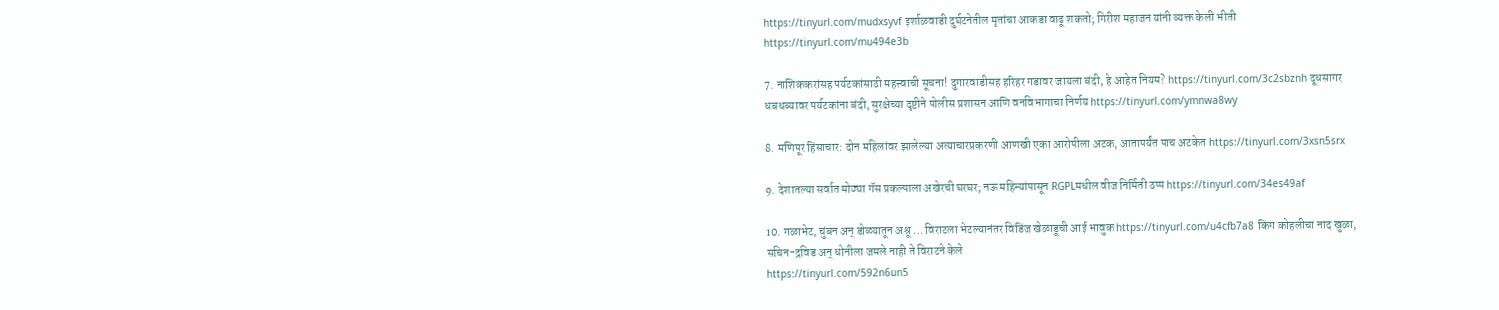https://tinyurl.com/mudxsyvf इर्शाळवाडी दुर्घटनेतील मृतांचा आकडा वाढू शकतो; गिरीश महाजन यांनी व्यक्त केली भीती https://tinyurl.com/mu494e3b

7. नाशिककरांसह पर्यटकांसाठी महत्त्वाची सूचना! दुगारवाडीसह हरिहर गडावर जायला बंदी, हे आहेत नियम? https://tinyurl.com/3c2sbznh दूधसागर धबधब्यावर पर्यटकांना बंदी, सुरक्षेच्या दृष्टीने पोलीस प्रशासन आणि वनविभागाचा निर्णय https://tinyurl.com/ymnwa8wy

8. मणिपूर हिंसाचार: दोन महिलांवर झालेल्या अत्याचारप्रकरणी आणखी एका आरोपीला अटक, आतापर्यंत पाच अटकेत https://tinyurl.com/3xsn5srx

9. देशातल्या सर्वात मोठ्या गॅस प्रकल्पाला अखेरची घरघर; नऊ महिन्यांपासून RGPLमधील वीज निर्मिती ठप्प https://tinyurl.com/34es49af

10. गळाभेट, चुंबन अन् डोळ्यातून अश्रू … विराटला भेटल्यानंतर विडिंज खेळाडूची आई भावुक https://tinyurl.com/u4cfb7a8 किंग कोहलीचा नाद खुळा, सचिन-द्रविड अन् धोनीला जमले नाही ते विराटने केले
https://tinyurl.com/592n6un5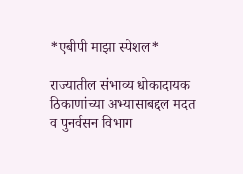*एबीपी माझा स्पेशल*

राज्यातील संभाव्य धोकादायक ठिकाणांच्या अभ्यासाबद्दल मदत व पुनर्वसन विभाग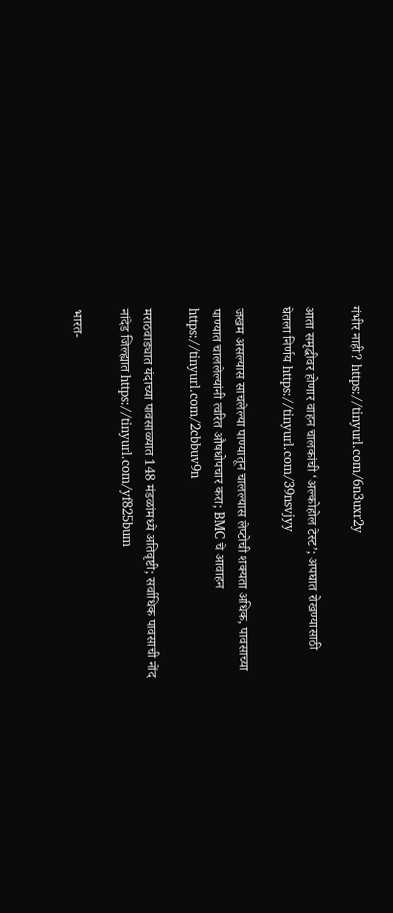गंभीर नाही? https://tinyurl.com/6n3uxr2y

आता समृद्धीवर होणार वाहन चालकांची ‘अल्कोहोल टेस्ट’; अपघात रोखण्यासाठी घेतला निर्णय https://tinyurl.com/39nsvjyy

जखम असल्यास साचलेल्या पाण्यातून चालल्यास लेप्टोची शक्यता अधिक, पावसाच्या पाण्यात चाललेल्यांनी त्वरित औषधोपचार करा; BMC चे आवाहन  https://tinyurl.com/2cbbuv9n

मराठवाड्यात यंदाच्या पावसाळ्यात 148 मंडळांमध्ये अतिवृष्टी; सर्वाधिक पावसाची नोंद नांदेड जिल्ह्यात https://tinyurl.com/yf825bum

भारत-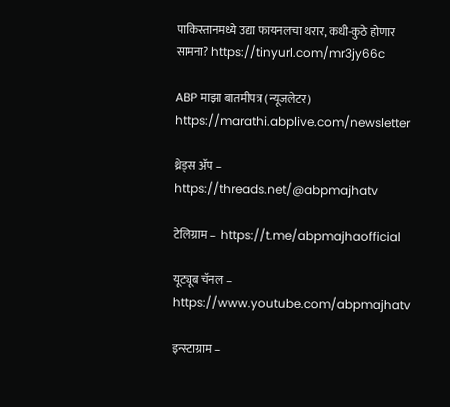पाकिस्तानमध्ये उद्या फायनलचा थरार, कधी-कुठे होणार सामना? https://tinyurl.com/mr3jy66c

ABP माझा बातमीपत्र (न्यूजलेटर)  https://marathi.abplive.com/newsletter

थ्रेड्स ॲप –  https://threads.net/@abpmajhatv

टेलिग्राम –  https://t.me/abpmajhaofficial

यूट्यूब चॅनल – https://www.youtube.com/abpmajhatv

इन्स्टाग्राम –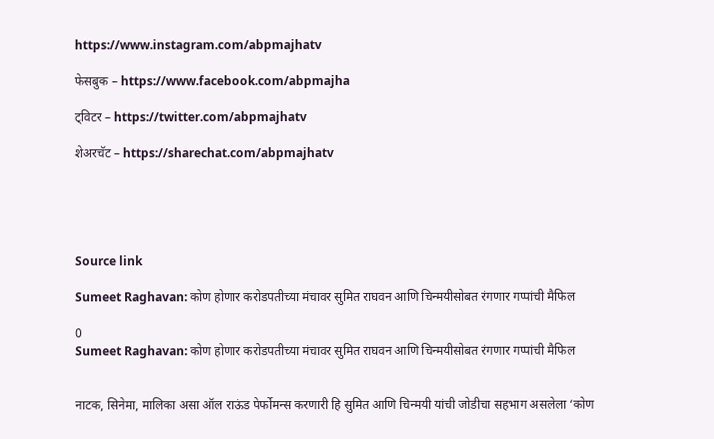https://www.instagram.com/abpmajhatv

फेसबुक – https://www.facebook.com/abpmajha

ट्विटर – https://twitter.com/abpmajhatv

शेअरचॅट – https://sharechat.com/abpmajhatv





Source link

Sumeet Raghavan: कोण होणार करोडपतीच्या मंचावर सुमित राघवन आणि चिन्मयीसोबत रंगणार गप्पांची मैफिल

0
Sumeet Raghavan: कोण होणार करोडपतीच्या मंचावर सुमित राघवन आणि चिन्मयीसोबत रंगणार गप्पांची मैफिल


नाटक, सिनेमा, मालिका असा ऑल राऊंड पेर्फोमन्स करणारी हि सुमित आणि चिन्मयी यांची जोडीचा सहभाग असलेला ‘कोण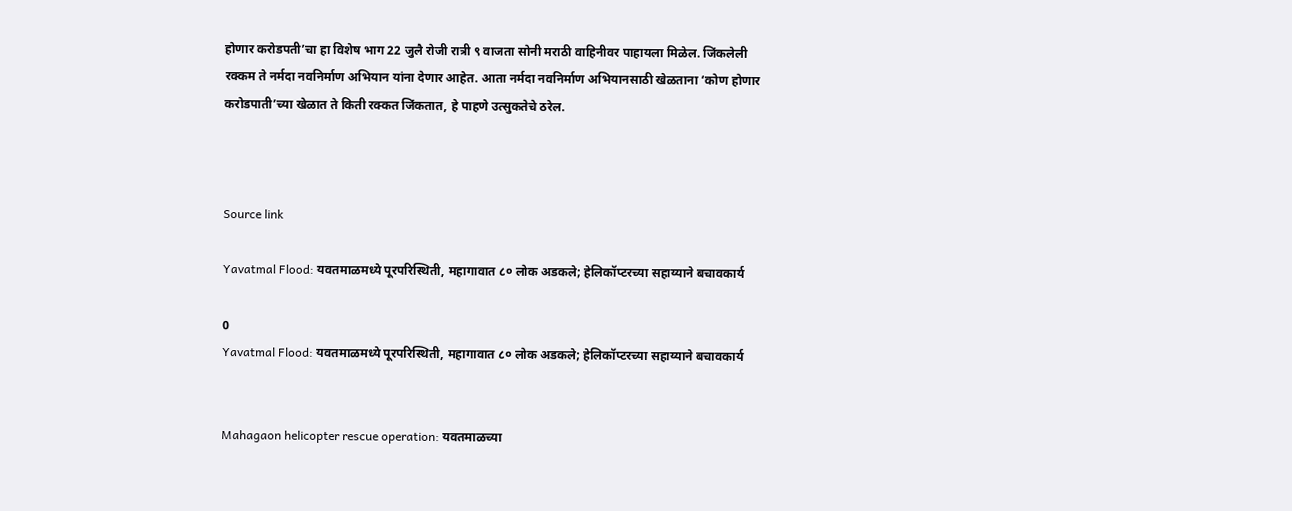होणार करोडपती’चा हा विशेष भाग 22 जुलै रोजी रात्री ९ वाजता सोनी मराठी वाहिनीवर पाहायला मिळेल. जिंकलेली रक्कम ते नर्मदा नवनिर्माण अभियान यांना देणार आहेत. आता नर्मदा नवनिर्माण अभियानसाठी खेळताना ‘कोण होणार करोडपाती’च्या खेळात ते किती रक्कत जिंकतात, हे पाहणे उत्सुकतेचे ठरेल.



Source link

Yavatmal Flood: यवतमाळमध्ये पूरपरिस्थिती, महागावात ८० लोक अडकले; हेलिकॉप्टरच्या सहाय्याने बचावकार्य

0
Yavatmal Flood: यवतमाळमध्ये पूरपरिस्थिती, महागावात ८० लोक अडकले; हेलिकॉप्टरच्या सहाय्याने बचावकार्य


Mahagaon helicopter rescue operation: यवतमाळच्या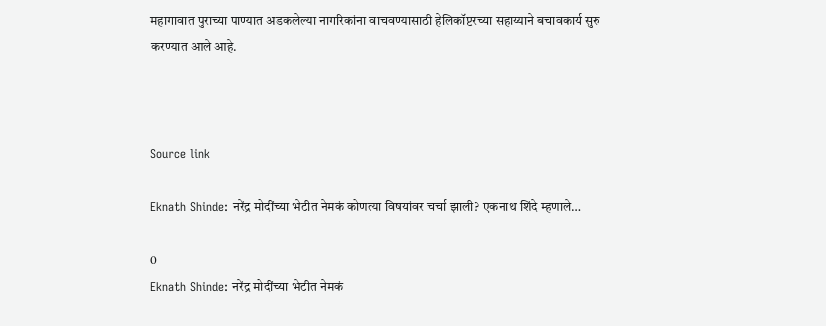महागावात पुराच्या पाण्यात अडकलेल्या नागरिकांना वाचवण्यासाठी हेलिकॉप्टरच्या सहाय्याने बचावकार्य सुरु करण्यात आले आहे.



Source link

Eknath Shinde: नरेंद्र मोदींच्या भेटीत नेमकं कोणत्या विषयांवर चर्चा झाली? एकनाथ शिंदे म्हणाले…

0
Eknath Shinde: नरेंद्र मोदींच्या भेटीत नेमकं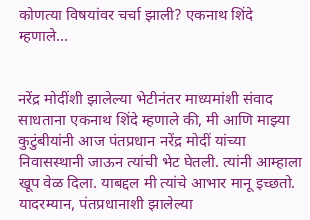कोणत्या विषयांवर चर्चा झाली? एकनाथ शिंदे म्हणाले…


नरेंद्र मोदींशी झालेल्या भेटीनंतर माध्यमांशी संवाद साधताना एकनाथ शिंदे म्हणाले की, मी आणि माझ्या कुटुंबीयांनी आज पंतप्रधान नरेंद्र मोदीं यांच्या निवासस्थानी जाऊन त्यांची भेट घेतली. त्यांनी आम्हाला खूप वेळ दिला. याबद्दल मी त्यांचे आभार मानू इच्छतो. यादरम्यान, पंतप्रधानाशी झालेल्या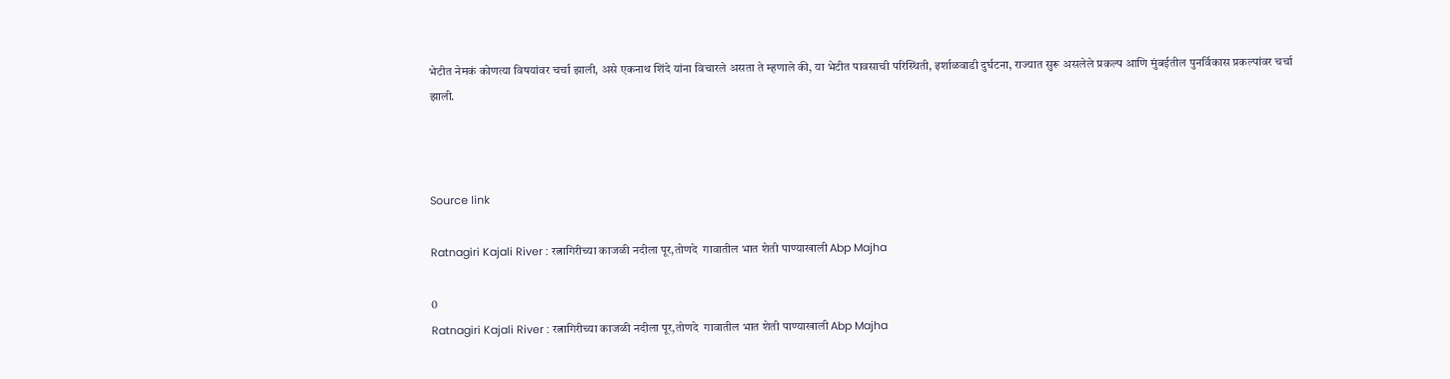भेटीत नेमकं कोणत्या विषयांवर चर्चा झाली, असे एकनाथ शिंदे यांना विचारले असता ते म्हणाले की, या भेटीत पावसाची परिस्थिती, इर्शाळवाडी दुर्घटना, राज्यात सुरू असलेले प्रकल्प आणि मुंबईतील पुनर्विकास प्रकल्पांवर चर्चा झाली.



Source link

Ratnagiri Kajali River : रत्नागिरीच्या काजळी नदीला पूर,तोणदे  गावातील भात शेती पाण्याखाली Abp Majha

0
Ratnagiri Kajali River : रत्नागिरीच्या काजळी नदीला पूर,तोणदे  गावातील भात शेती पाण्याखाली Abp Majha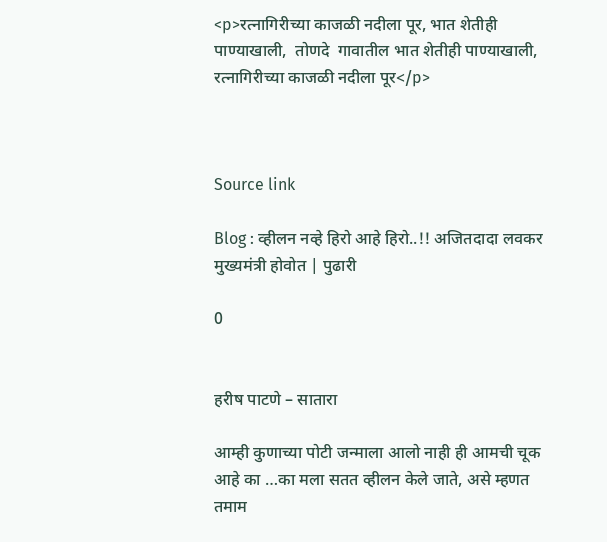<p>रत्नागिरीच्या काजळी नदीला पूर, भात शेतीही पाण्याखाली,  तोणदे  गावातील भात शेतीही पाण्याखाली, रत्नागिरीच्या काजळी नदीला पूर</p>



Source link

Blog : व्हीलन नव्हे हिरो आहे हिरो..!! अजितदादा लवकर मुख्यमंत्री होवोत | पुढारी

0


हरीष पाटणे – सातारा

आम्ही कुणाच्या पोटी जन्माला आलो नाही ही आमची चूक आहे का …का मला सतत व्हीलन केले जाते, असे म्हणत तमाम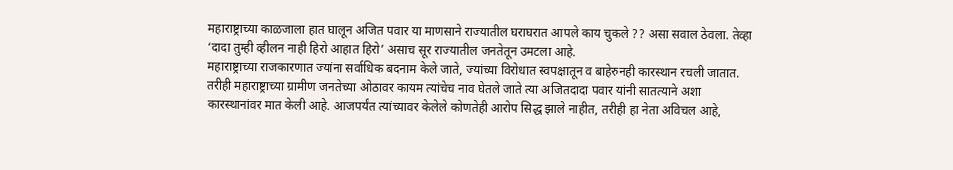महाराष्ट्राच्या काळजाला हात घालून अजित पवार या माणसाने राज्यातील घराघरात आपले काय चुकले ?? असा सवाल ठेवला. तेव्हा ‘दादा तुम्ही व्हीलन नाही हिरो आहात हिरो’ असाच सूर राज्यातील जनतेतून उमटला आहे.
महाराष्ट्राच्या राजकारणात ज्यांना सर्वाधिक बदनाम केले जाते, ज्यांच्या विरोधात स्वपक्षातून व बाहेरुनही कारस्थान रचली जातात. तरीही महाराष्ट्राच्या ग्रामीण जनतेच्या ओठावर कायम त्यांचेच नाव घेतले जाते त्या अजितदादा पवार यांनी सातत्याने अशा कारस्थानांवर मात केली आहे. आजपर्यंत त्यांच्यावर केलेले कोणतेही आरोप सिद्ध झाले नाहीत, तरीही हा नेता अविचल आहे,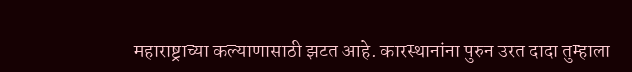महाराष्ट्राच्या कल्याणासाठी झटत आहे. कारस्थानांना पुरुन उरत दादा तुम्हाला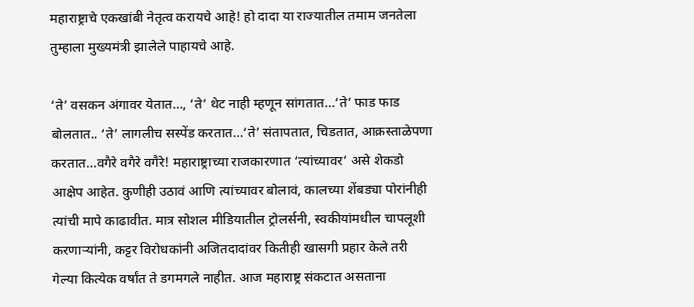महाराष्ट्राचे एकखांबी नेतृत्व करायचे आहे! हो दादा या राज्यातील तमाम जनतेला तुम्हाला मुख्यमंत्री झालेले पाहायचे आहे.

‘ते’ वसकन अंगावर येतात…, ‘ते’ थेट नाही म्हणून सांगतात…‘ते’ फाड फाड बोलतात.. ‘ते’ लागलीच सस्पेंड करतात…‘ते’ संतापतात, चिडतात, आक्रस्ताळेपणा करतात…वगैरे वगैरे वगैरे! महाराष्ट्राच्या राजकारणात ‘त्यांच्यावर’ असे शेकडो आक्षेप आहेत. कुणीही उठावं आणि त्यांच्यावर बोलावं, कालच्या शेंबड्या पोरांनीही त्यांची मापे काढावीत. मात्र सोशल मीडियातील ट्रोलर्सनी, स्वकीयांमधील चापलूशी करणार्‍यांनी, कट्टर विरोधकांनी अजितदादांवर कितीही खासगी प्रहार केले तरी गेल्या कित्येक वर्षांत ते डगमगले नाहीत. आज महाराष्ट्र संकटात असताना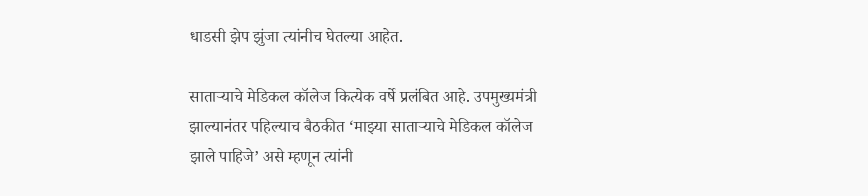धाडसी झेप झुंजा त्यांनीच घेतल्या आहेत.

सातार्‍याचे मेडिकल कॉलेज कित्येक वर्षे प्रलंबित आहे. उपमुख्यमंत्री झाल्यानंतर पहिल्याच बैठकीत ‘माझ्या सातार्‍याचे मेडिकल कॉलेज झाले पाहिजे’ असे म्हणून त्यांनी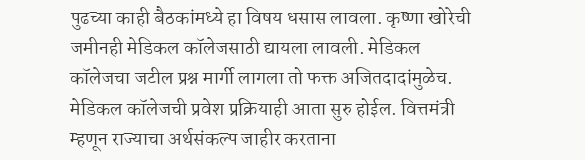पुढच्या काही बैठकांमध्ये हा विषय धसास लावला. कृष्णा खोरेची जमीनही मेडिकल कॉलेजसाठी द्यायला लावली. मेडिकल कॉलेजचा जटील प्रश्न मार्गी लागला तो फक्त अजितदादांमुळेच. मेडिकल कॉलेजची प्रवेश प्रक्रियाही आता सुरु होईल. वित्तमंत्री म्हणून राज्याचा अर्थसंकल्प जाहीर करताना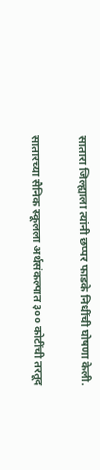सातारा जिल्ह्याला त्यांनी छप्पर फाडके निधींची घोषणा केली.

सातारच्या सैनिक स्कूलला अर्थसंकल्पात ३०० कोटींची तरतूद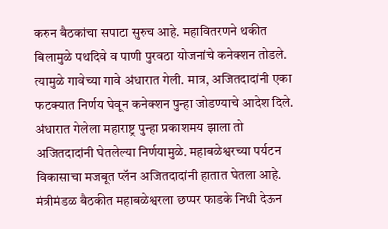करुन बैठकांचा सपाटा सुरुच आहे. महावितरणने थकीत बिलामुळे पथदिवे व पाणी पुरवठा योजनांचे कनेक्शन तोडले. त्यामुळे गावेच्या गावे अंधारात गेली. मात्र, अजितदादांनी एका फटक्यात निर्णय घेवून कनेक्शन पुन्हा जोडण्याचे आदेश दिले. अंधारात गेलेला महाराष्ट्र पुन्हा प्रकाशमय झाला तो अजितदादांनी घेतलेल्या निर्णयामुळे. महाबळेश्वरच्या पर्यटन विकासाचा मजबूत प्लॅन अजितदादांनी हातात घेतला आहे. मंत्रीमंडळ बैठकीत महाबळेश्वरला छप्पर फाडके निधी देऊन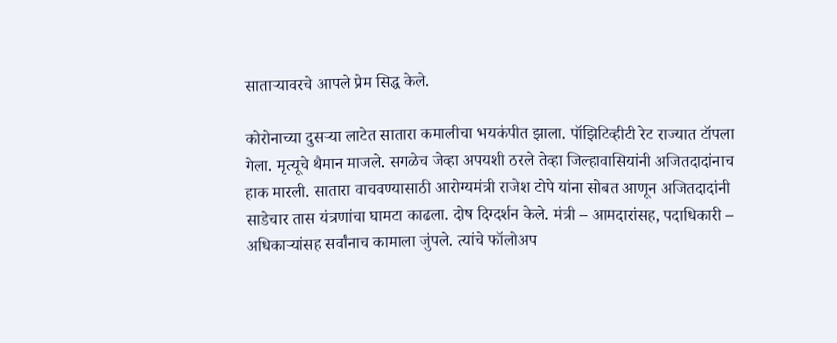सातार्‍यावरचे आपले प्रेम सिद्ध केले.

कोरोनाच्या दुसर्‍या लाटेत सातारा कमालीचा भयकंपीत झाला. पॉझिटिव्हीटी रेट राज्यात टॉपला गेला. मृत्यूचे थैमान माजले. सगळेच जेव्हा अपयशी ठरले तेव्हा जिल्हावासियांनी अजितदादांनाच हाक मारली. सातारा वाचवण्यासाठी आरोग्यमंत्री राजेश टोपे यांना सोबत आणून अजितदादांनी साडेचार तास यंत्रणांचा घामटा काढला. दोष दिग्दर्शन केले. मंत्री – आमदारांसह, पदाधिकारी – अधिकार्‍यांसह सर्वांनाच कामाला जुंपले. त्यांचे फॉलोअप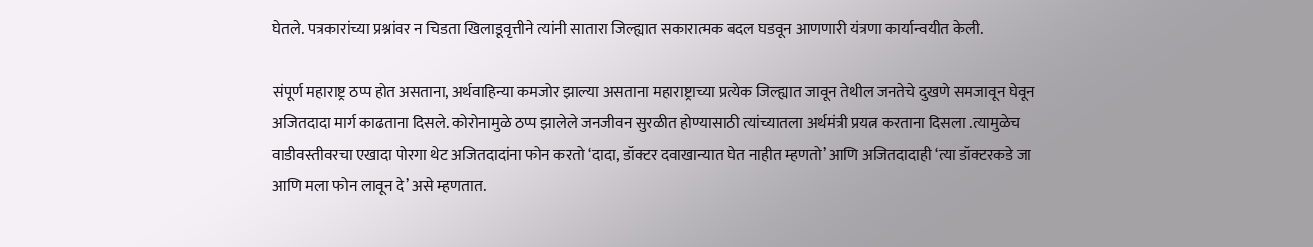घेतले. पत्रकारांच्या प्रश्नांवर न चिडता खिलाडूवृत्तीने त्यांनी सातारा जिल्ह्यात सकारात्मक बदल घडवून आणणारी यंत्रणा कार्यान्वयीत केली.

संपूर्ण महाराष्ट्र ठप्प होत असताना, अर्थवाहिन्या कमजोर झाल्या असताना महाराष्ट्राच्या प्रत्येक जिल्ह्यात जावून तेथील जनतेचे दुखणे समजावून घेवून अजितदादा मार्ग काढताना दिसले. कोरोनामुळे ठप्प झालेले जनजीवन सुरळीत होण्यासाठी त्यांच्यातला अर्थमंत्री प्रयत्न करताना दिसला .त्यामुळेच वाडीवस्तीवरचा एखादा पोरगा थेट अजितदादांना फोन करतो ‘दादा, डॉक्टर दवाखान्यात घेत नाहीत म्हणतो’ आणि अजितदादाही ‘त्या डॉक्टरकडे जा आणि मला फोन लावून दे’ असे म्हणतात.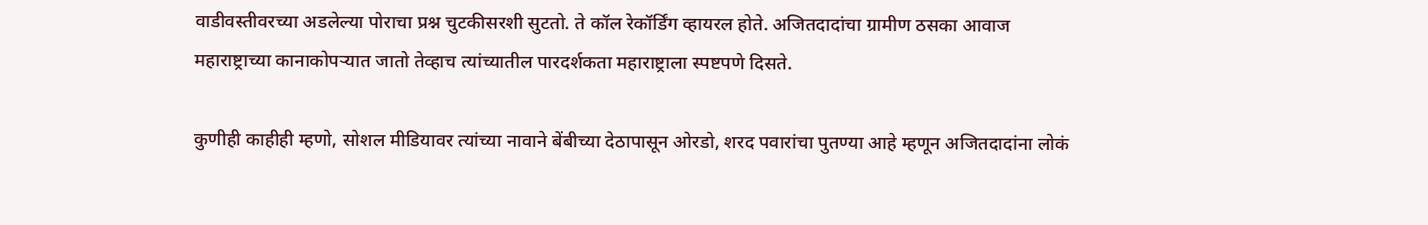वाडीवस्तीवरच्या अडलेल्या पोराचा प्रश्न चुटकीसरशी सुटतो. ते कॉल रेकॉर्डिंग व्हायरल होते. अजितदादांचा ग्रामीण ठसका आवाज महाराष्ट्राच्या कानाकोपर्‍यात जातो तेव्हाच त्यांच्यातील पारदर्शकता महाराष्ट्राला स्पष्टपणे दिसते.

कुणीही काहीही म्हणो, सोशल मीडियावर त्यांच्या नावाने बेंबीच्या देठापासून ओरडो, शरद पवारांचा पुतण्या आहे म्हणून अजितदादांना लोकं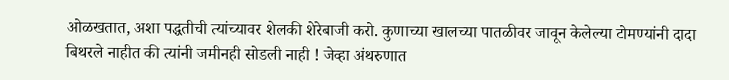ओळखतात, अशा पद्धतीची त्यांच्यावर शेलकी शेरेबाजी करो. कुणाच्या खालच्या पातळीवर जावून केलेल्या टोमण्यांनी दादा बिथरले नाहीत की त्यांनी जमीनही सोडली नाही ! जेव्हा अंथरुणात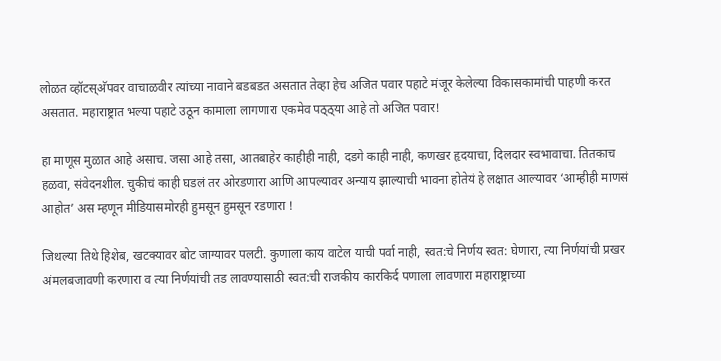लोळत व्हॉटस्अ‍ॅपवर वाचाळवीर त्यांच्या नावाने बडबडत असतात तेव्हा हेच अजित पवार पहाटे मंजूर केलेल्या विकासकामांची पाहणी करत असतात. महाराष्ट्रात भल्या पहाटे उठून कामाला लागणारा एकमेव पठ्ठ्या आहे तो अजित पवार!

हा माणूस मुळात आहे असाच. जसा आहे तसा, आतबाहेर काहीही नाही, दडगे काही नाही, कणखर हृदयाचा, दिलदार स्वभावाचा. तितकाच हळवा, संवेदनशील. चुकीचं काही घडलं तर ओरडणारा आणि आपल्यावर अन्याय झाल्याची भावना होतेयं हे लक्षात आल्यावर ‘आम्हीही माणसं आहोत’ अस म्हणून मीडियासमोरही हुमसून हुमसून रडणारा !

जिथल्या तिथे हिशेब, खटक्यावर बोट जाग्यावर पलटी. कुणाला काय वाटेल याची पर्वा नाही, स्वत:चे निर्णय स्वत: घेणारा, त्या निर्णयांची प्रखर अंमलबजावणी करणारा व त्या निर्णयांची तड लावण्यासाठी स्वत:ची राजकीय कारकिर्द पणाला लावणारा महाराष्ट्राच्या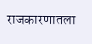राजकारणातला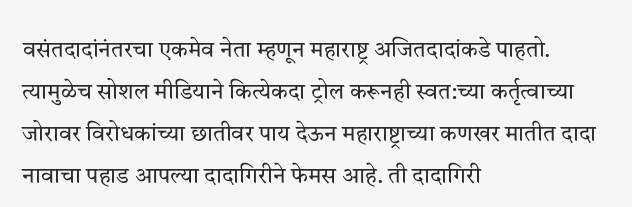वसंतदादांनंतरचा एकमेव नेता म्हणून महाराष्ट्र अजितदादांकडे पाहतो. त्यामुळेच सोशल मीडियाने कित्येकदा ट्रोल करूनही स्वत:च्या कर्तृत्वाच्या जोरावर विरोधकांच्या छातीवर पाय देऊन महाराष्ट्राच्या कणखर मातीत दादा नावाचा पहाड आपल्या दादागिरीने फेमस आहे. ती दादागिरी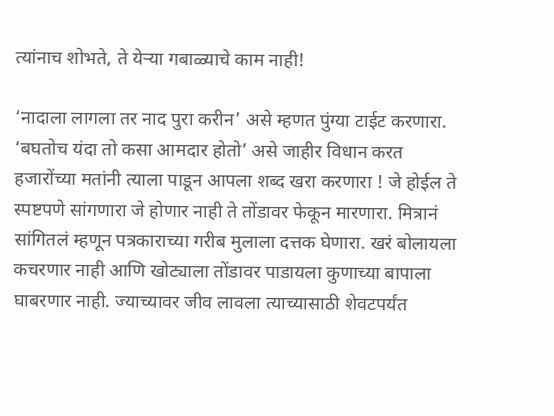त्यांनाच शोभते, ते येर्‍या गबाळ्याचे काम नाही!

‘नादाला लागला तर नाद पुरा करीन’ असे म्हणत पुंग्या टाईट करणारा. ‘बघतोच यंदा तो कसा आमदार होतो’ असे जाहीर विधान करत हजारोंच्या मतांनी त्याला पाडून आपला शब्द खरा करणारा ! जे होईल ते स्पष्टपणे सांगणारा जे होणार नाही ते तोंडावर फेकून मारणारा. मित्रानं सांगितलं म्हणून पत्रकाराच्या गरीब मुलाला दत्तक घेणारा. खरं बोलायला कचरणार नाही आणि खोट्याला तोंडावर पाडायला कुणाच्या बापाला घाबरणार नाही. ज्याच्यावर जीव लावला त्याच्यासाठी शेवटपर्यंत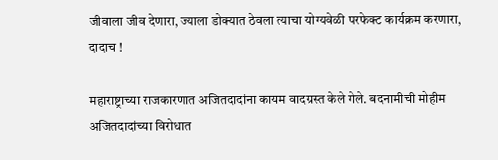जीवाला जीव देणारा, ज्याला डोक्यात ठेवला त्याचा योग्यवेळी परफेक्ट कार्यक्रम करणारा, दादाच !

महाराष्ट्राच्या राजकारणात अजितदादांना कायम वादग्रस्त केले गेले. बदनामीची मोहीम अजितदादांच्या विरोधात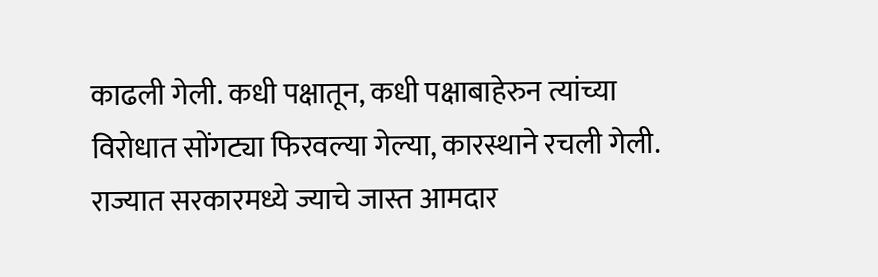काढली गेली. कधी पक्षातून, कधी पक्षाबाहेरुन त्यांच्या विरोधात सोंगट्या फिरवल्या गेल्या, कारस्थाने रचली गेली. राज्यात सरकारमध्ये ज्याचे जास्त आमदार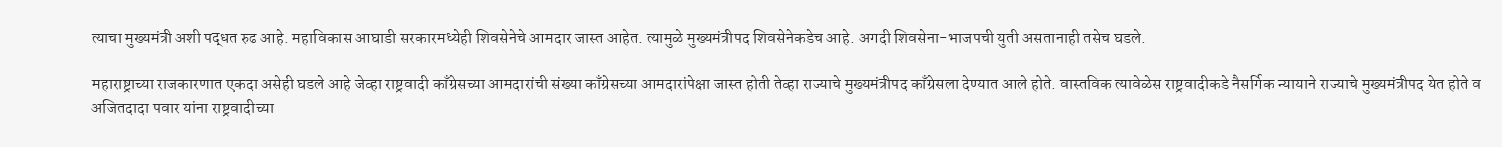त्याचा मुख्यमंत्री अशी पद्धत रुढ आहे. महाविकास आघाडी सरकारमध्येही शिवसेनेचे आमदार जास्त आहेत. त्यामुळे मुख्यमंत्रीपद शिवसेनेकडेच आहे. अगदी शिवसेना-भाजपची युती असतानाही तसेच घडले.

महाराष्ट्राच्या राजकारणात एकदा असेही घडले आहे जेव्हा राष्ट्रवादी काँग्रेसच्या आमदारांची संख्या काँग्रेसच्या आमदारांपेक्षा जास्त होती तेव्हा राज्याचे मुख्यमंत्रीपद काँग्रेसला देण्यात आले होते. वास्तविक त्यावेळेस राष्ट्रवादीकडे नैसर्गिक न्यायाने राज्याचे मुख्यमंत्रीपद येत होते व अजितदादा पवार यांना राष्ट्रवादीच्या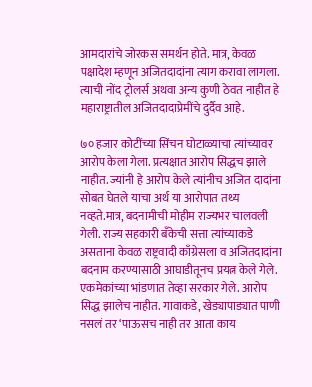आमदारांचे जोरकस समर्थन होते. मात्र, केवळ पक्षादेश म्हणून अजितदादांना त्याग करावा लागला. त्याची नोंद ट्रोलर्स अथवा अन्य कुणी ठेवत नाहीत हे महाराष्ट्रातील अजितदादाप्रेमींचे दुर्दैव आहे.

७० हजार कोटींच्या सिंचन घोटाळ्याचा त्यांच्यावर आरोप केला गेला. प्रत्यक्षात आरोप सिद्धच झाले नाहीत. ज्यांनी हे आरोप केले त्यांनीच अजित दादांना सोबत घेतले याचा अर्थ या आरोपात तथ्य नव्हते.मात्र, बदनामीची मोहीम राज्यभर चालवली गेली. राज्य सहकारी बँकेची सत्ता त्यांच्याकडे असताना केवळ राष्ट्रवादी काँग्रेसला व अजितदादांना बदनाम करण्यासाठी आघाडीतूनच प्रयत्न केले गेले. एकमेकांच्या भांडणात तेव्हा सरकार गेले. आरोप सिद्ध झालेच नाहीत. गावाकडे, खेड्यापाड्यात पाणी नसलं तर ‘पाऊसच नाही तर आता काय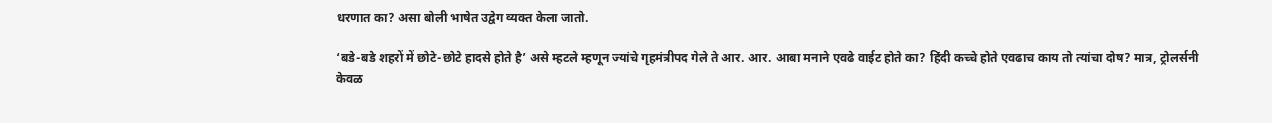धरणात का? असा बोली भाषेत उद्वेग व्यक्त केला जातो.

‘बडे-बडे शहरों में छोटे-छोटे हादसे होते है’ असे म्हटले म्हणून ज्यांचे गृहमंत्रीपद गेले ते आर. आर. आबा मनाने एवढे वाईट होते का? हिंदी कच्चे होते एवढाच काय तो त्यांचा दोष? मात्र, ट्रोलर्सनी केवळ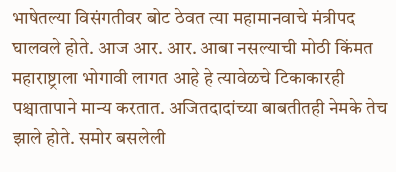भाषेतल्या विसंगतीवर बोट ठेवत त्या महामानवाचे मंत्रीपद घालवले होते. आज आर. आर. आबा नसल्याची मोठी किंमत महाराष्ट्राला भोगावी लागत आहे हे त्यावेळचे टिकाकारही पश्चातापाने मान्य करतात. अजितदादांच्या बाबतीतही नेमके तेच झाले होते. समोर बसलेली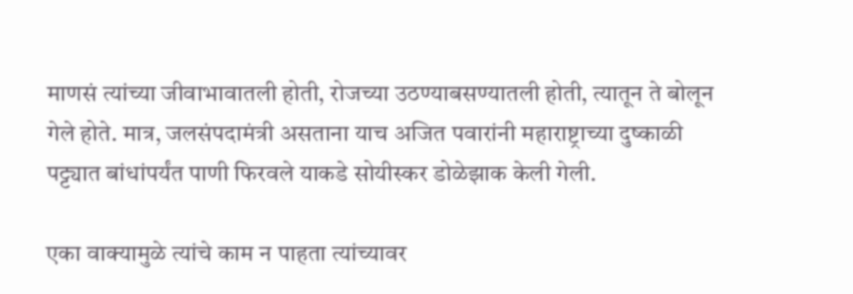माणसं त्यांच्या जीवाभावातली होती, रोजच्या उठण्याबसण्यातली होती, त्यातून ते बोलून गेले होते. मात्र, जलसंपदामंत्री असताना याच अजित पवारांनी महाराष्ट्राच्या दुष्काळी पट्ट्यात बांधांपर्यंत पाणी फिरवले याकडे सोयीस्कर डोळेझाक केली गेली.

एका वाक्यामुळे त्यांचे काम न पाहता त्यांच्यावर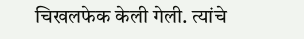चिखलफेक केली गेली. त्यांचे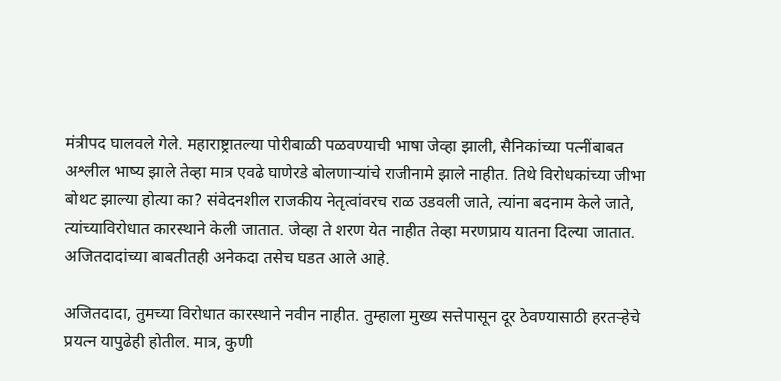मंत्रीपद घालवले गेले. महाराष्ट्रातल्या पोरीबाळी पळवण्याची भाषा जेव्हा झाली, सैनिकांच्या पत्नींबाबत अश्लील भाष्य झाले तेव्हा मात्र एवढे घाणेरडे बोलणार्‍यांचे राजीनामे झाले नाहीत. तिथे विरोधकांच्या जीभा बोथट झाल्या होत्या का? संवेदनशील राजकीय नेतृत्वांवरच राळ उडवली जाते, त्यांना बदनाम केले जाते, त्यांच्याविरोधात कारस्थाने केली जातात. जेव्हा ते शरण येत नाहीत तेव्हा मरणप्राय यातना दिल्या जातात. अजितदादांच्या बाबतीतही अनेकदा तसेच घडत आले आहे.

अजितदादा, तुमच्या विरोधात कारस्थाने नवीन नाहीत. तुम्हाला मुख्य सत्तेपासून दूर ठेवण्यासाठी हरतर्‍हेचे प्रयत्न यापुढेही होतील. मात्र, कुणी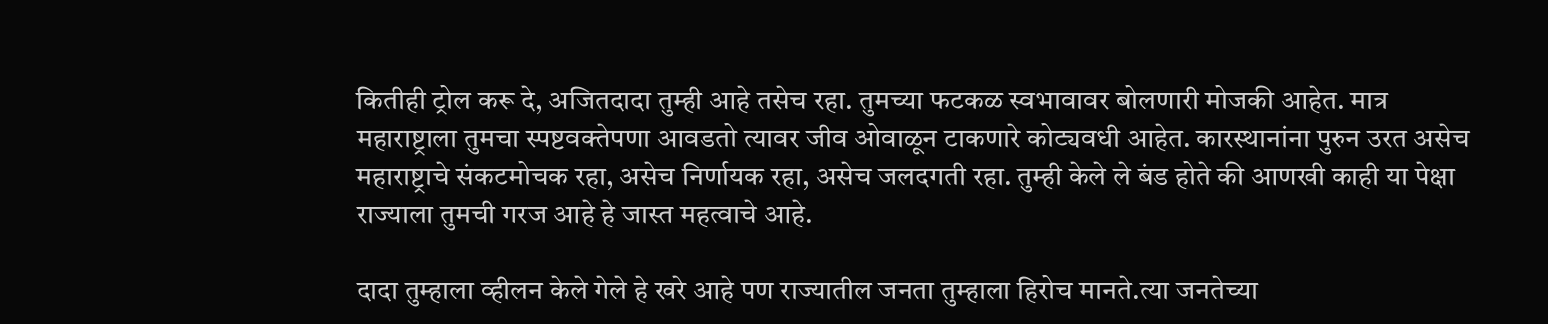कितीही ट्रोल करू दे, अजितदादा तुम्ही आहे तसेच रहा. तुमच्या फटकळ स्वभावावर बोलणारी मोजकी आहेत. मात्र महाराष्ट्राला तुमचा स्पष्टवक्तेपणा आवडतो त्यावर जीव ओवाळून टाकणारे कोट्यवधी आहेत. कारस्थानांना पुरुन उरत असेच महाराष्ट्राचे संकटमोचक रहा, असेच निर्णायक रहा, असेच जलदगती रहा. तुम्ही केले ले बंड होते की आणखी काही या पेक्षा राज्याला तुमची गरज आहे हे जास्त महत्वाचे आहे.

दादा तुम्हाला व्हीलन केले गेले हे खरे आहे पण राज्यातील जनता तुम्हाला हिरोच मानते.त्या जनतेच्या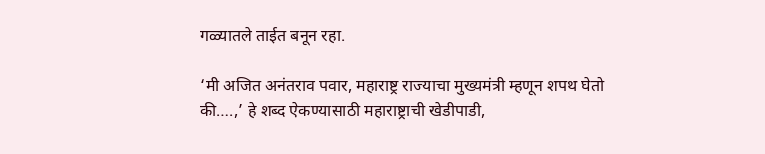गळ्यातले ताईत बनून रहा.

‘मी अजित अनंतराव पवार, महाराष्ट्र राज्याचा मुख्यमंत्री म्हणून शपथ घेतो की….,’ हे शब्द ऐकण्यासाठी महाराष्ट्राची खेडीपाडी,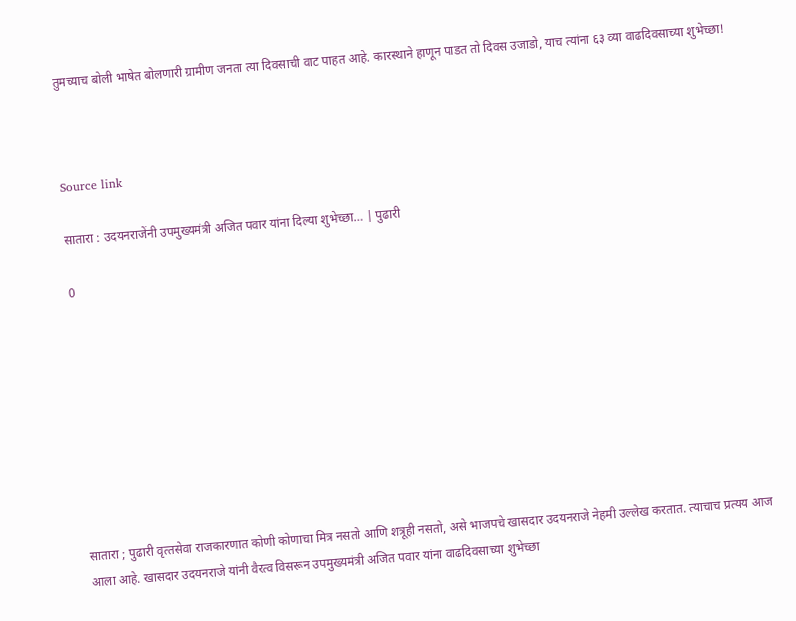तुमच्याच बोली भाषेत बोलणारी ग्रामीण जनता त्या दिवसाची वाट पाहत आहे. कारस्थाने हाणून पाडत तो दिवस उजाडो, याच त्यांना ६३ व्या वाढदिवसाच्या शुभेच्छा!



Source link

सातारा : उदयनराजेंनी उपमुख्यमंत्री अजित पवार यांना दिल्‍या शुभेच्छा… | पुढारी

0









सातारा ; पुढारी वृत्‍तसेवा राजकारणात कोणी कोणाचा मित्र नसतो आणि शत्रूही नसतो, असे भाजपचे खासदार उदयनराजे नेहमी उल्लेख करतात. त्याचाच प्रत्यय आज आला आहे. खासदार उदयनराजे यांनी वैरत्व विसरून उपमुख्यमंत्री अजित पवार यांना वाढदिवसाच्या शुभेच्छा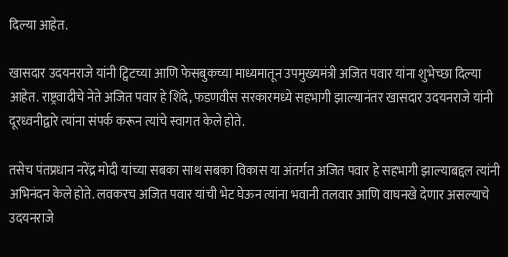दिल्या आहेत.

खासदार उदयनराजे यांनी ट्विटच्या आणि फेसबुकच्या माध्यमातून उपमुख्यमंत्री अजित पवार यांना शुभेच्छा दिल्या आहेत. राष्ट्रवादीचे नेते अजित पवार हे शिंदे, फडणवीस सरकारमध्ये सहभागी झाल्यानंतर खासदार उदयनराजे यांनी दूरध्वनीद्वारे त्यांना संपर्क करून त्यांचे स्वागत केले होते.

तसेच पंतप्रधान नरेंद्र मोदी यांच्या सबका साथ सबका विकास या अंतर्गत अजित पवार हे सहभागी झाल्याबद्दल त्यांनी अभिनंदन केले होते. लवकरच अजित पवार यांची भेट घेऊन त्यांना भवानी तलवार आणि वाघनखे देणार असल्याचे उदयनराजे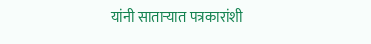यांनी साताऱ्यात पत्रकारांशी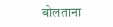बोलताना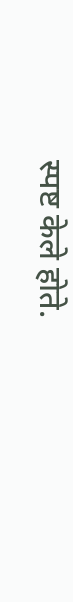स्पष्ट केले होते.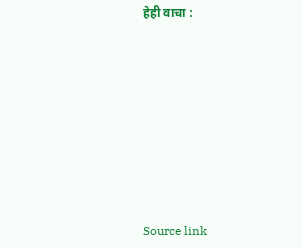हेही वाचा :











Source link